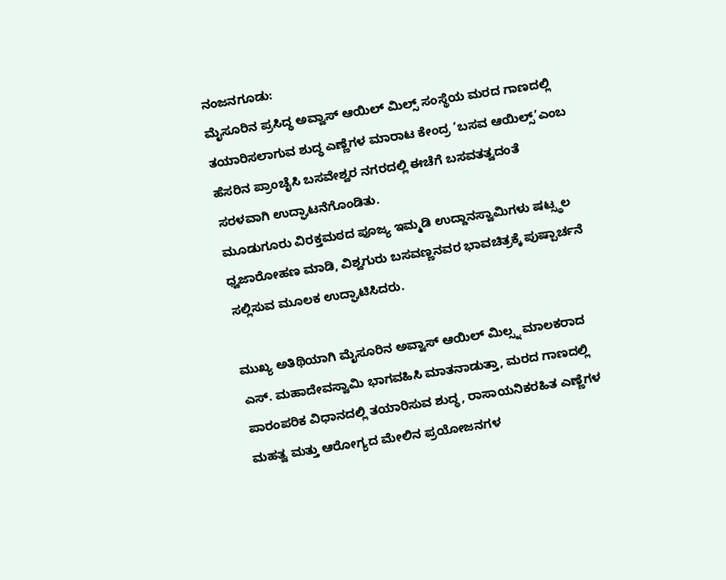ನಂಜನಗೂಡು:
ಮೈಸೂರಿನ ಪ್ರಸಿದ್ಧ ಅವ್ವಾಸ್ ಆಯಿಲ್ ಮಿಲ್ಸ್ ಸಂಸ್ಥೆಯ ಮರದ ಗಾಣದಲ್ಲಿ ತಯಾರಿಸಲಾಗುವ ಶುದ್ಧ ಎಣ್ಣೆಗಳ ಮಾರಾಟ ಕೇಂದ್ರ ‘ಬಸವ ಆಯಿಲ್ಸ್’ಎಂಬ ಹೆಸರಿನ ಪ್ರಾಂಚೈಸಿ ಬಸವೇಶ್ವರ ನಗರದಲ್ಲಿ ಈಚೆಗೆ ಬಸವತತ್ವದಂತೆ ಸರಳವಾಗಿ ಉದ್ಘಾಟನೆಗೊಂಡಿತು.
ಮೂಡುಗೂರು ವಿರಕ್ತಮಠದ ಪೂಜ್ಯ ಇಮ್ಮಡಿ ಉದ್ದಾನಸ್ವಾಮಿಗಳು ಷಟ್ಸ್ಥಲ ಧ್ವಜಾರೋಹಣ ಮಾಡಿ, ವಿಶ್ವಗುರು ಬಸವಣ್ಣನವರ ಭಾವಚಿತ್ರಕ್ಕೆ ಪುಷ್ಪಾರ್ಚನೆ ಸಲ್ಲಿಸುವ ಮೂಲಕ ಉದ್ಘಾಟಿಸಿದರು.

ಮುಖ್ಯ ಅತಿಥಿಯಾಗಿ ಮೈಸೂರಿನ ಅವ್ವಾಸ್ ಆಯಿಲ್ ಮಿಲ್ಸ್ನ ಮಾಲಕರಾದ ಎಸ್. ಮಹಾದೇವಸ್ವಾಮಿ ಭಾಗವಹಿಸಿ ಮಾತನಾಡುತ್ತಾ, ಮರದ ಗಾಣದಲ್ಲಿ ಪಾರಂಪರಿಕ ವಿಧಾನದಲ್ಲಿ ತಯಾರಿಸುವ ಶುದ್ಧ, ರಾಸಾಯನಿಕರಹಿತ ಎಣ್ಣೆಗಳ ಮಹತ್ವ ಮತ್ತು ಆರೋಗ್ಯದ ಮೇಲಿನ ಪ್ರಯೋಜನಗಳ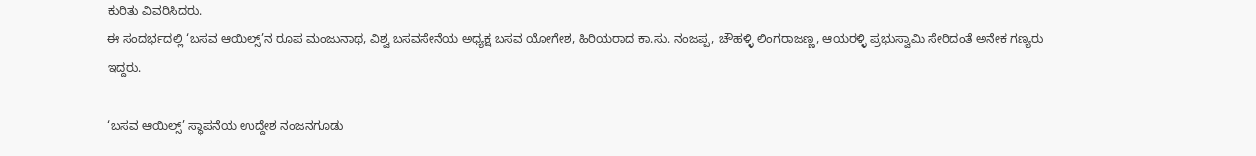ಕುರಿತು ವಿವರಿಸಿದರು.
ಈ ಸಂದರ್ಭದಲ್ಲಿ ‘ಬಸವ ಆಯಿಲ್ಸ್’ನ ರೂಪ ಮಂಜುನಾಥ, ವಿಶ್ವ ಬಸವಸೇನೆಯ ಅಧ್ಯಕ್ಷ ಬಸವ ಯೋಗೇಶ, ಹಿರಿಯರಾದ ಕಾ.ಸು. ನಂಜಪ್ಪ, ಚೌಹಳ್ಳಿ ಲಿಂಗರಾಜಣ್ಣ, ಆಯರಳ್ಳಿ ಪ್ರಭುಸ್ವಾಮಿ ಸೇರಿದಂತೆ ಅನೇಕ ಗಣ್ಯರು ಇದ್ದರು.

‘ಬಸವ ಆಯಿಲ್ಸ್’ ಸ್ಥಾಪನೆಯ ಉದ್ದೇಶ ನಂಜನಗೂಡು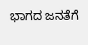ಭಾಗದ ಜನತೆಗೆ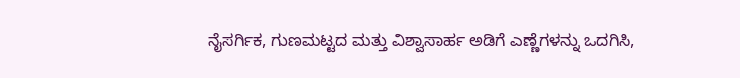ನೈಸರ್ಗಿಕ, ಗುಣಮಟ್ಟದ ಮತ್ತು ವಿಶ್ವಾಸಾರ್ಹ ಅಡಿಗೆ ಎಣ್ಣೆಗಳನ್ನು ಒದಗಿಸಿ,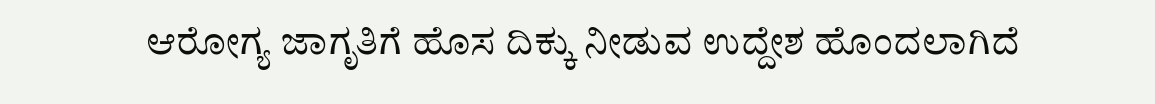ಆರೋಗ್ಯ ಜಾಗೃತಿಗೆ ಹೊಸ ದಿಕ್ಕು ನೀಡುವ ಉದ್ದೇಶ ಹೊಂದಲಾಗಿದೆ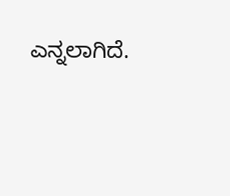ಎನ್ನಲಾಗಿದೆ.